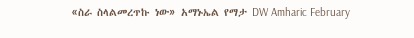«ስራ ስላልመረጥኩ ነው» አማኑኤል የማታ DW Amharic February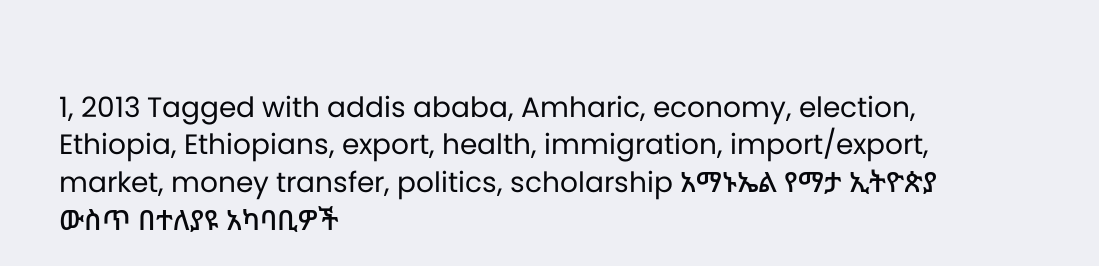1, 2013 Tagged with addis ababa, Amharic, economy, election, Ethiopia, Ethiopians, export, health, immigration, import/export, market, money transfer, politics, scholarship አማኑኤል የማታ ኢትዮጵያ ውስጥ በተለያዩ አካባቢዎች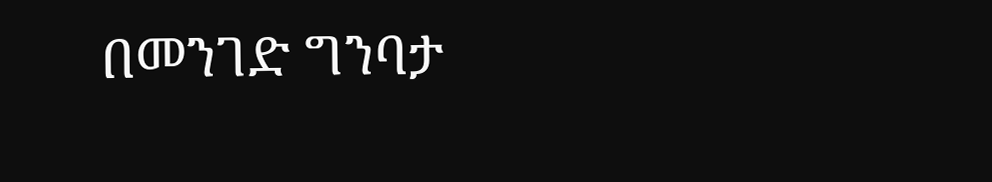በመንገድ ግንባታ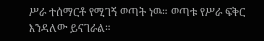ሥራ ተሰማርቶ የሚገኝ ወጣት ነዉ። ወጣቱ የሥራ ፍቅር እንዳለው ይናገራል።